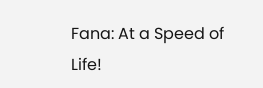Fana: At a Speed of Life!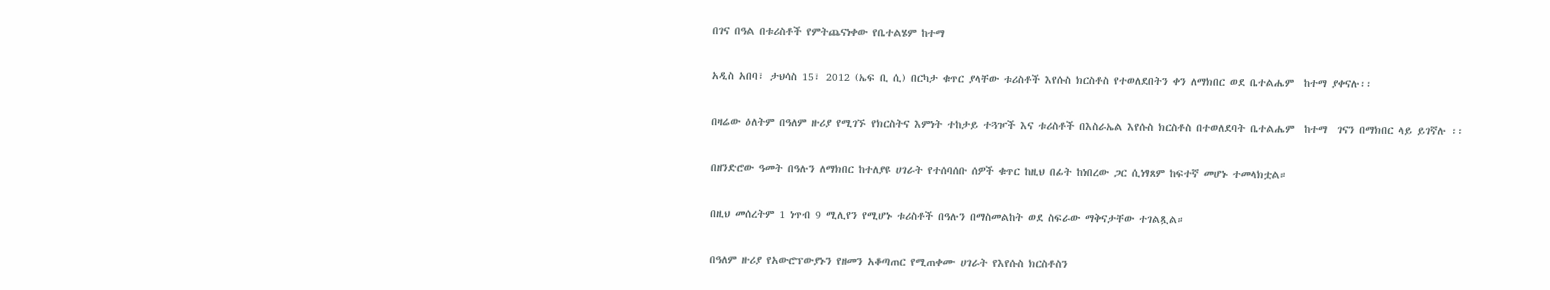በገና በዓል በቱሪስቶች የምትጨናነቀው የቤተልሄም ከተማ

አዲስ አበባ፣ ታህሳስ 15፣ 2012 (ኤፍ ቢ ሲ) በርካታ ቁጥር ያላቸው ቱሪስቶች እየሱስ ክርስቶስ የተወለደበትን ቀን ለማክበር ወደ ቤተልሔም  ከተማ ያቀናሉ፡፡

በዛሬው ዕለትም በዓለም ዙሪያ የሚገኙ የክርስትና እምነት ተከታይ ተጓዦች እና ቱሪስቶች በእስራኤል እየሱስ ክርስቶስ በተወለደባት ቤተልሔም  ከተማ  ገናን በማክበር ላይ ይገኛሉ ፡፡

በዘንድሮው ዓመት በዓሉን ለማክበር ከተለያዩ ሀገራት የተሰባሰቡ ሰዎች ቁጥር ከዚህ በፊት ከነበረው ጋር ሲነፃጸም ከፍተኛ መሆኑ ተመላክቷል።

በዚህ መሰረትም 1 ነጥብ 9 ሚሊየን የሚሆኑ ቱሪስቶች በዓሉን በማስመልከት ወደ ስፍራው ማቅናታቸው ተገልጿል።

በዓለም ዙሪያ የአውሮፕውያኑን የዘመን አቆጣጠር የሚጠቀሙ ሀገራት የእየሱስ ክርስቶስን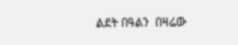ልደት በዓልን  በዛሬው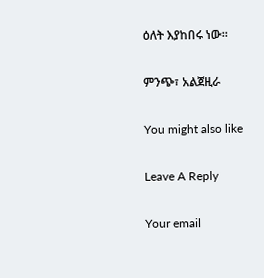ዕለት እያከበሩ ነው።

ምንጭ፣ አልጀዚራ

You might also like

Leave A Reply

Your email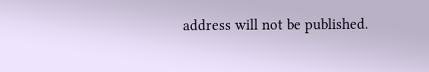address will not be published.